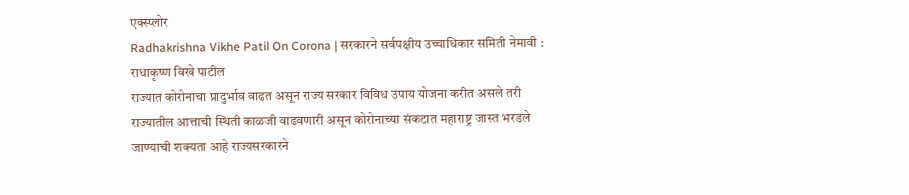एक्स्प्लोर
Radhakrishna Vikhe Patil On Corona | सरकारने सर्वपक्षीय उच्चाधिकार समिती नेमावी : राधाकृष्ण विखे पाटील
राज्यात कोरोनाचा प्रादुर्भाव वाढत असून राज्य सरकार विविध उपाय योजना करीत असले तरी राज्यातील आत्ताची स्थिती काळजी वाढवणारी असून कोरोनाच्या संकटात महाराष्ट्र जास्त भरडले जाण्याची शक्यता आहे राज्यसरकारने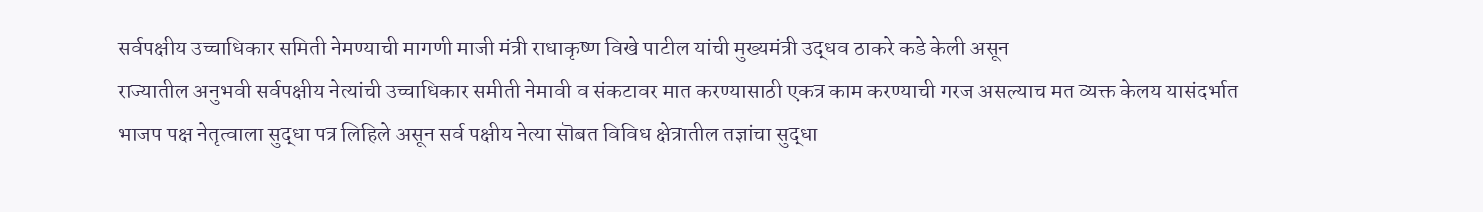सर्वपक्षीय उच्चाधिकार समिती नेमण्याची मागणी माजी मंत्री राधाकृष्ण विखे पाटील यांची मुख्यमंत्री उद्धव ठाकरे कडे केली असून
राज्यातील अनुभवी सर्वपक्षीय नेत्यांची उच्चाधिकार समीती नेमावी व संकटावर मात करण्यासाठी एकत्र काम करण्याची गरज असल्याच मत व्यक्त केलय यासंदर्भात
भाजप पक्ष नेतृत्वाला सुद्धा पत्र लिहिले असून सर्व पक्षीय नेत्या सॊबत विविध क्षेत्रातील तज्ञांचा सुद्धा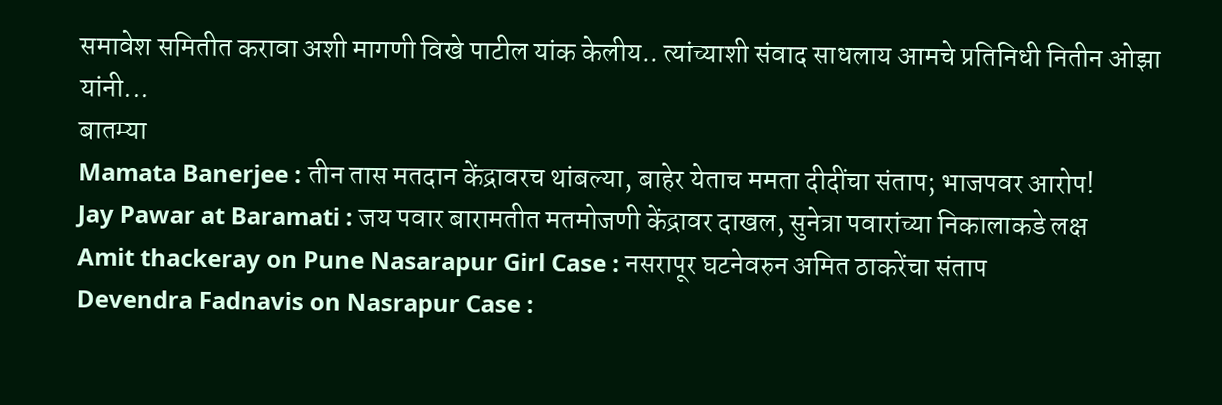समावेश समितीत करावा अशी मागणी विखे पाटील यांक केलीय.. त्यांच्याशी संवाद साधलाय आमचे प्रतिनिधी नितीन ओझा यांनी...
बातम्या
Mamata Banerjee : तीन तास मतदान केंद्रावरच थांबल्या, बाहेर येताच ममता दीदींचा संताप; भाजपवर आरोप!
Jay Pawar at Baramati : जय पवार बारामतीत मतमोजणी केंद्रावर दाखल, सुनेत्रा पवारांच्या निकालाकडे लक्ष
Amit thackeray on Pune Nasarapur Girl Case : नसरापूर घटनेवरुन अमित ठाकरेंचा संताप
Devendra Fadnavis on Nasrapur Case :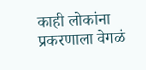काही लोकांना प्रकरणाला वेगळं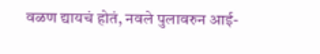वळण द्यायचं होतं, नवले पुलावरुन आई-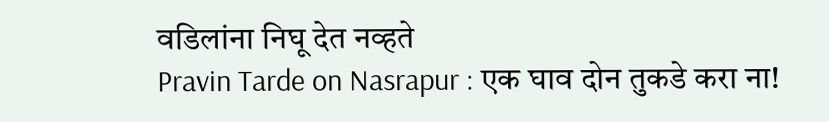वडिलांना निघू देत नव्हते
Pravin Tarde on Nasrapur : एक घाव दोन तुकडे करा ना!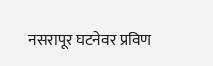नसरापूर घटनेवर प्रविण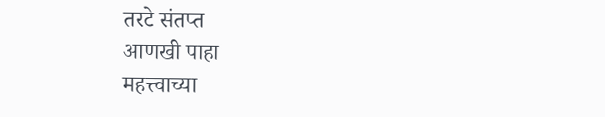तरटे संतप्त
आणखी पाहा
महत्त्वाच्या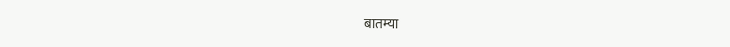बातम्या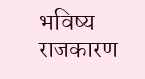भविष्य
राजकारण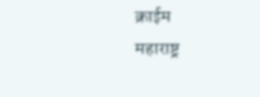क्राईम
महाराष्ट्र